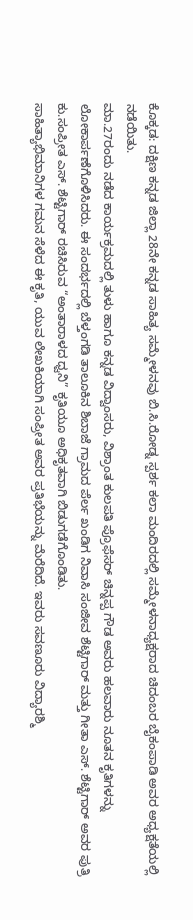ಕೊಕ್ಕಡ: ದಕ್ಷಿಣ ಕನ್ನಡ ಜಿಲ್ಲಾ 28ನೇ ಕನ್ನಡ ಸಾಹಿತ್ಯ ಸಮ್ಮೇಳನವು ಬಿ.ಸಿ.ರೋಡ್ನ ಸ್ಪರ್ಶ ಕಲಾ ಮಂದಿರದಲ್ಲಿ ಸಮ್ಮೇಳನಾಧ್ಯಕ್ಷರಾದ ಚಿದಂಬರ ಬೈಕಂಪಾಡಿ ಅವರ ಅಧ್ಯಕ್ಷತೆಯಲ್ಲಿ ನಡೆಯಿತು.
ಮಾ.27ರಂದು ನಡೆದ ಕಾರ್ಯಕ್ರಮದಲ್ಲಿ ತುಳು ಹಾಗೂ ಕನ್ನಡ ವಿದ್ವಾಂಸರು, ವಿಶ್ರಾಂತ ಕುಲಪತಿ ಪ್ರೊಫೆಸರ್ ಚಿನ್ನಪ್ಪ ಗೌಡ ಅವರು ಹಲವಾರು ನೂತನ ಕೃತಿಗಳನ್ನು ಲೋಕಾರ್ಪಣೆಗೊಳಿಸಿದರು. ಈ ಸಂದರ್ಭದಲ್ಲಿ ಬೆಳ್ತಂಗಡಿ ತಾಲೂಕಿನ ಶಿಬಾಜೆ ಗ್ರಾಮದ ಪೆರ್ಲ ಖಂಡಿಗ ನಿವಾಸಿ ಸಂಜೀವ ಶೆಟ್ಟಿಗಾರ್ ಮತ್ತು ಗೀತಾ ಎಸ್. ಶೆಟ್ಟಿಗಾರ್ ಅವರ ಪುತ್ರಿ ಕು.ಸಂಪ್ರೀತ ಎಸ್. ಶೆಟ್ಟಿಗಾರ್ ರಚಿಸಿರುವ “ಅಂತಾರಾಳದ ಧ್ವನಿ” ಕೃತಿಯೂ ಅಧಿಕೃತವಾಗಿ ಬಿಡುಗಡೆಗೊಂಡಿತು.
ಸಾಹಿತ್ಯಾಭಿಮಾನಿಗಳ ಗಮನ ಸೆಳೆದ ಈ ಕೃತಿ, ಯುವ ಲೇಖಕಿಯಾಗಿ ಸಂಪ್ರೀತ ಅವರ ಪ್ರತಿಭೆಯನ್ನು ಮೆರೆದಿದೆ. ಇವರು ಸವಣೂರು ವಿದ್ಯಾರಶ್ಮಿ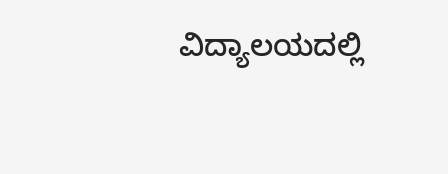ವಿದ್ಯಾಲಯದಲ್ಲಿ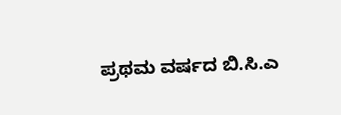ಪ್ರಥಮ ವರ್ಷದ ಬಿ.ಸಿ.ಎ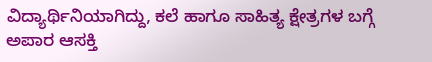ವಿದ್ಯಾರ್ಥಿನಿಯಾಗಿದ್ದು, ಕಲೆ ಹಾಗೂ ಸಾಹಿತ್ಯ ಕ್ಷೇತ್ರಗಳ ಬಗ್ಗೆ ಅಪಾರ ಆಸಕ್ತಿ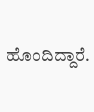ಹೊಂದಿದ್ದಾರೆ.